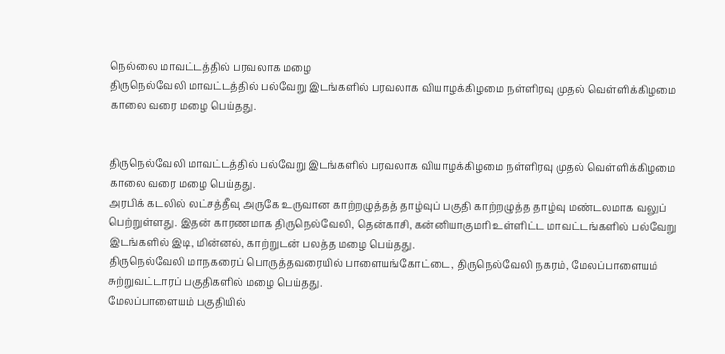நெல்லை மாவட்டத்தில் பரவலாக மழை
திருநெல்வேலி மாவட்டத்தில் பல்வேறு இடங்களில் பரவலாக வியாழக்கிழமை நள்ளிரவு முதல் வெள்ளிக்கிழமை காலை வரை மழை பெய்தது.


திருநெல்வேலி மாவட்டத்தில் பல்வேறு இடங்களில் பரவலாக வியாழக்கிழமை நள்ளிரவு முதல் வெள்ளிக்கிழமை காலை வரை மழை பெய்தது.
அரபிக் கடலில் லட்சத்தீவு அருகே உருவான காற்றழுத்தத் தாழ்வுப் பகுதி காற்றழுத்த தாழ்வு மண்டலமாக வலுப் பெற்றுள்ளது. இதன் காரணமாக திருநெல்வேலி, தென்காசி, கன்னியாகுமரி உள்ளிட்ட மாவட்டங்களில் பல்வேறு இடங்களில் இடி, மின்னல், காற்றுடன் பலத்த மழை பெய்தது.
திருநெல்வேலி மாநகரைப் பொருத்தவரையில் பாளையங்கோட்டை, திருநெல்வேலி நகரம், மேலப்பாளையம் சுற்றுவட்டாரப் பகுதிகளில் மழை பெய்தது.
மேலப்பாளையம் பகுதியில்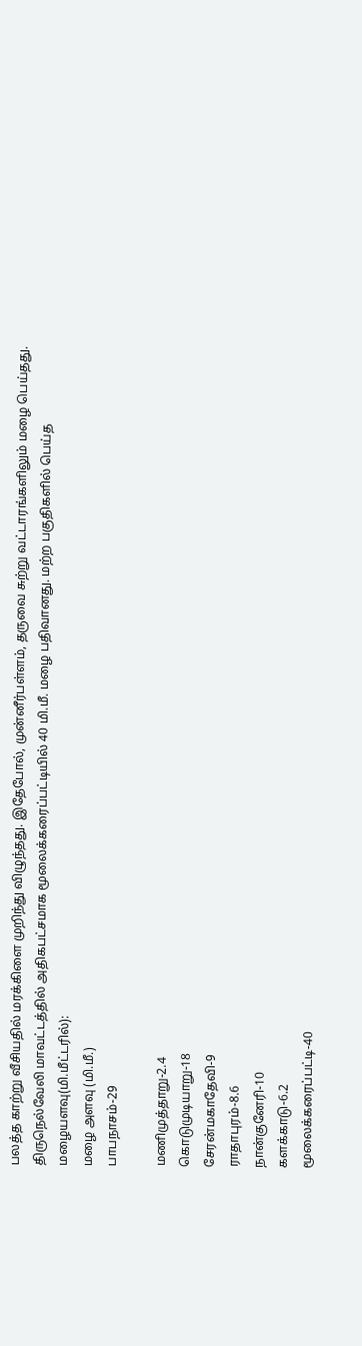பலத்த காற்று வீசியதில் மரக்கிளை முறிந்து விழுந்தது. இதேபோல், முன்னீர்பள்ளம், தருவை சுற்று வட்டாரங்களிலும் மழை பெய்தது.
திருநெல்வேலி மாவட்டத்தில் அதிகபட்சமாக மூலைக்கரைப்பட்டியில் 40 மி.மீ. மழை பதிவானது. மற்ற பகுதிகளில் பெய்த மழையளவு(மி.மீட்டரில்):
மழை அளவு (மி.மீ.)
பாபநாசம்-29

மணிமுத்தாறு-2.4
கொடுமுடியாறு-18
சேரன்மகாதேவி-9
ராதாபுரம்-8.6
நான்குனேரி-10
களக்காடு-6.2
மூலைக்கரைப்பட்டி-40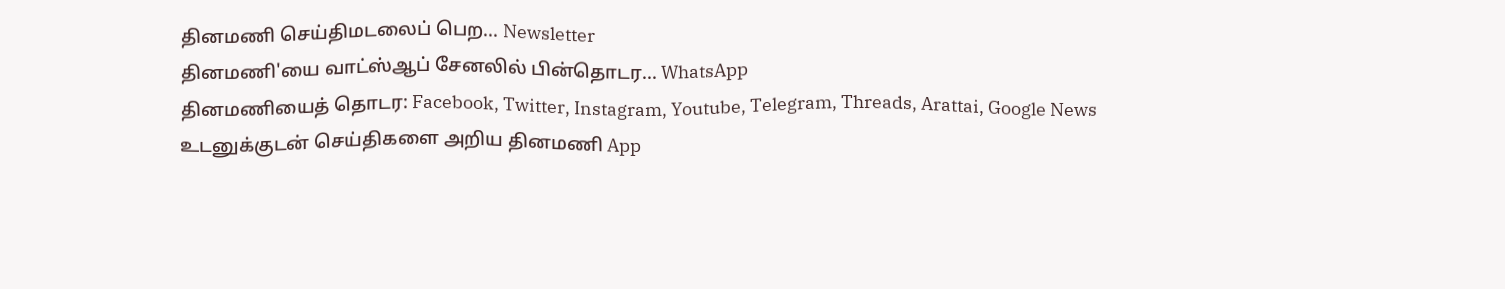தினமணி செய்திமடலைப் பெற... Newsletter
தினமணி'யை வாட்ஸ்ஆப் சேனலில் பின்தொடர... WhatsApp
தினமணியைத் தொடர: Facebook, Twitter, Instagram, Youtube, Telegram, Threads, Arattai, Google News
உடனுக்குடன் செய்திகளை அறிய தினமணி App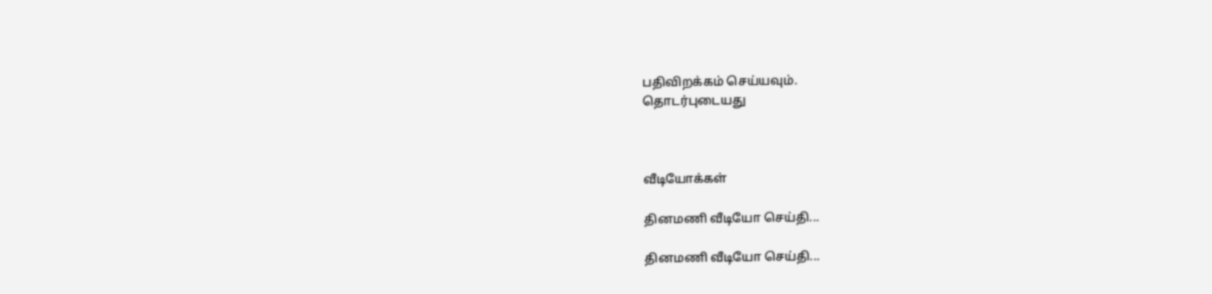பதிவிறக்கம் செய்யவும்.
தொடர்புடையது



வீடியோக்கள்

தினமணி வீடியோ செய்தி...

தினமணி வீடியோ செய்தி...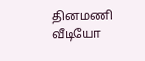தினமணி வீடியோ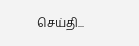செய்தி...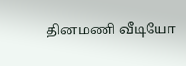தினமணி வீடியோ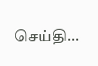செய்தி...